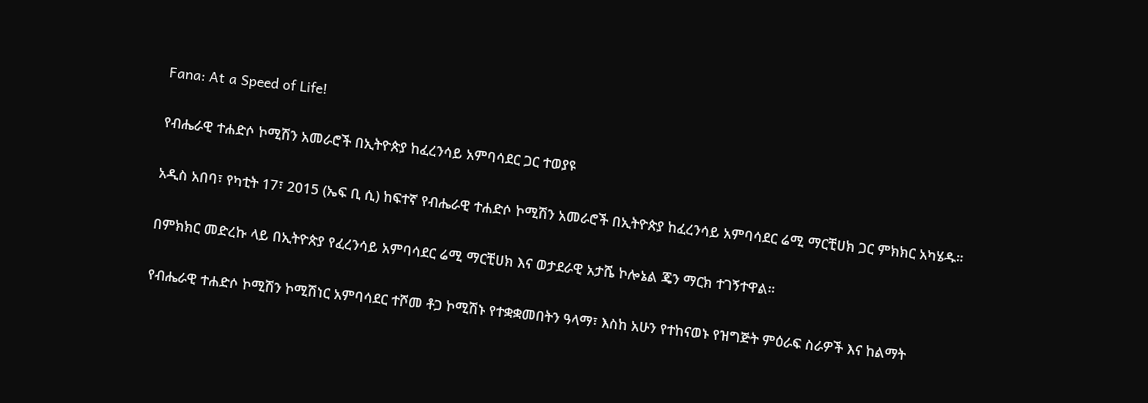Fana: At a Speed of Life!

የብሔራዊ ተሐድሶ ኮሚሽን አመራሮች በኢትዮጵያ ከፈረንሳይ አምባሳደር ጋር ተወያዩ

አዲስ አበባ፣ የካቲት 17፣ 2015 (ኤፍ ቢ ሲ) ከፍተኛ የብሔራዊ ተሐድሶ ኮሚሽን አመራሮች በኢትዮጵያ ከፈረንሳይ አምባሳደር ሬሚ ማርቺሀክ ጋር ምክክር አካሄዱ።

በምክክር መድረኩ ላይ በኢትዮጵያ የፈረንሳይ አምባሳደር ሬሚ ማርቺሀክ እና ወታደራዊ አታሼ ኮሎኔል ጄን ማርክ ተገኝተዋል።

የብሔራዊ ተሐድሶ ኮሚሽን ኮሚሽነር አምባሳደር ተሾመ ቶጋ ኮሚሽኑ የተቋቋመበትን ዓላማ፣ እስከ አሁን የተከናወኑ የዝግጅት ምዕራፍ ስራዎች እና ከልማት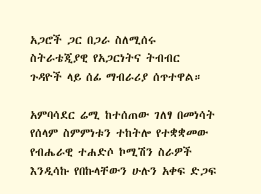አጋሮች ጋር በጋራ ስለሚሰሩ ስትራቴጂያዊ የአጋርነትና ትብብር ጉዳዮች ላይ ሰፊ ማብራሪያ ሰጥተዋል።

አምባሳደር ሬሚ ከተሰጠው ገለፃ በመነሳት የሰላም ስምምነቱን ተከትሎ የተቋቋመው የብሔራዊ ተሐድሶ ኮሚሽን ስራዎች እንዲሳኩ የበኩላቸውን ሁሉን አቀፍ ድጋፍ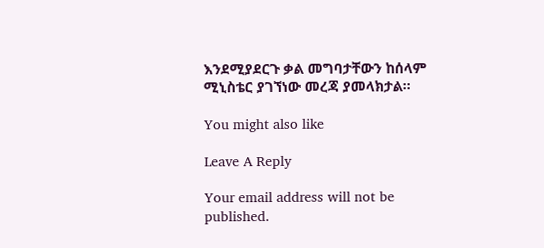እንደሚያደርጉ ቃል መግባታቸውን ከሰላም ሚኒስቴር ያገኘነው መረጃ ያመላክታል።

You might also like

Leave A Reply

Your email address will not be published.